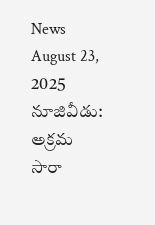News August 23, 2025
నూజివీడు: అక్రమ సారా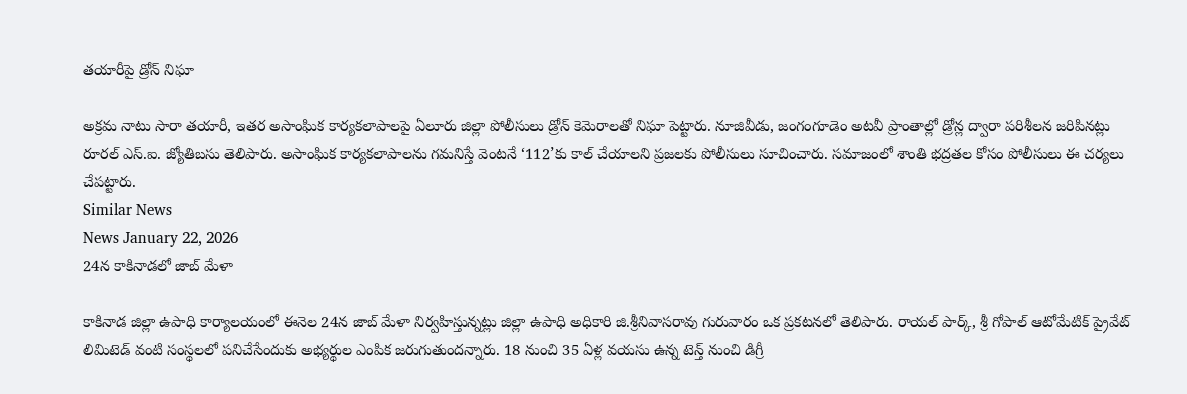తయారీపై డ్రోన్ నిఘా

అక్రమ నాటు సారా తయారీ, ఇతర అసాంఘిక కార్యకలాపాలపై ఏలూరు జిల్లా పోలీసులు డ్రోన్ కెమెరాలతో నిఘా పెట్టారు. నూజివీడు, జంగంగూడెం అటవీ ప్రాంతాల్లో డ్రోన్ల ద్వారా పరిశీలన జరిపినట్లు రూరల్ ఎస్.ఐ. జ్యోతిబసు తెలిపారు. అసాంఘిక కార్యకలాపాలను గమనిస్తే వెంటనే ‘112’కు కాల్ చేయాలని ప్రజలకు పోలీసులు సూచించారు. సమాజంలో శాంతి భద్రతల కోసం పోలీసులు ఈ చర్యలు చేపట్టారు.
Similar News
News January 22, 2026
24న కాకినాడలో జాబ్ మేళా

కాకినాడ జిల్లా ఉపాధి కార్యాలయంలో ఈనెల 24న జాబ్ మేళా నిర్వహిస్తున్నట్లు జిల్లా ఉపాధి అధికారి జి.శ్రీనివాసరావు గురువారం ఒక ప్రకటనలో తెలిపారు. రాయల్ పార్క్, శ్రీ గోపాల్ ఆటోమేటిక్ ప్రైవేట్ లిమిటెడ్ వంటి సంస్థలలో పనిచేసేందుకు అభ్యర్థుల ఎంపిక జరుగుతుందన్నారు. 18 నుంచి 35 ఏళ్ల వయసు ఉన్న టెన్త్ నుంచి డిగ్రీ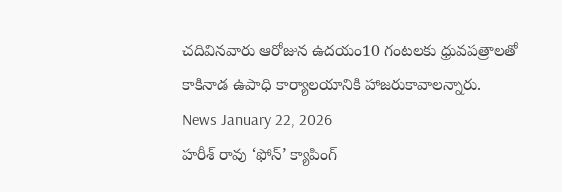చదివినవారు ఆరోజున ఉదయం10 గంటలకు ధ్రువపత్రాలతో కాకినాడ ఉపాధి కార్యాలయానికి హాజరుకావాలన్నారు.
News January 22, 2026
హరీశ్ రావు ‘ఫోన్’ క్యాపింగ్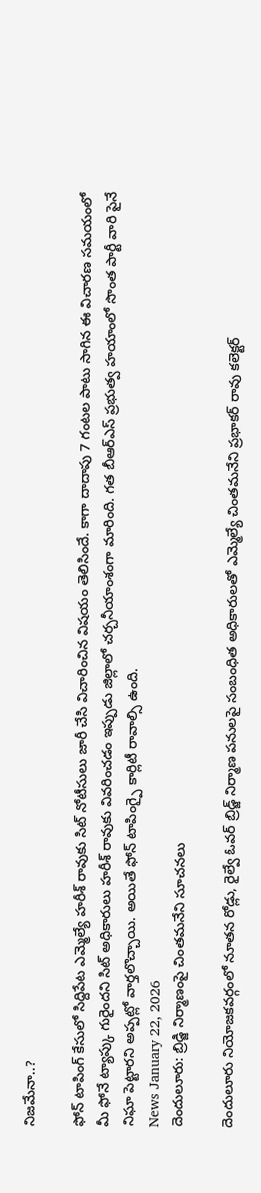నిజమేనా..?

ఫోన్ టాపింగ్ కేసులో సిద్దిపేట ఎమ్మెల్యే హరీశ్ రావుకు సిట్ నోటీసులు జారీ చేసి విచారించిన విషయం తెలిసిందే. కాగా దాదాపు 7 గంటల పాటు సాగిన ఈ విచారణ సమయంలో మీ ఫోనే ట్యాప్కు గురైందని సిట్ అధికారులు హరీశ్ రావుకు వివరించడం ఇప్పుడు జిల్లాలో చర్చనీయాంశంగా మారింది. గత బీఆర్ఎస్ ప్రభుత్వ హయాంలో సొంత పార్టీ వారి పైనే నిఘా పెట్టారని అప్పట్లో వార్తలొచ్చాయి. అయితే ఫోన్ టాపింగ్పై కార్లిటీ రావాల్సి ఉంది.
News January 22, 2026
దెందులూరు: బ్రిడ్జి నిర్మాణంపై చింతమనేని సూచనలు

దెందులూరు నియోజకవర్గంలో నూతన రోడ్లు, రైల్వే ఓవర్ బ్రిడ్జ్ నిర్మాణ పనులపై సంబంధిత అధికారులతో ఎమ్మెల్యే చింతమనేని ప్రభాకర్ రావు కలెక్టర్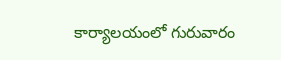కార్యాలయంలో గురువారం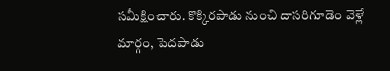సమీక్షించారు. కొక్కిరపాడు నుంచి దాసరిగూడెం వెళ్లే మార్గం, పెదపాడు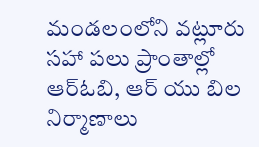మండలంలోని వట్లూరు సహా పలు ప్రాంతాల్లో ఆర్ఓబి, ఆర్ యు బిల నిర్మాణాలు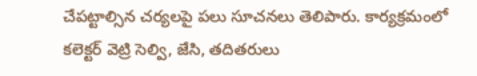చేపట్టాల్సిన చర్యలపై పలు సూచనలు తెలిపారు. కార్యక్రమంలో కలెక్టర్ వెట్రి సెల్వి, జేసి, తదితరులు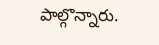పాల్గొన్నారు.